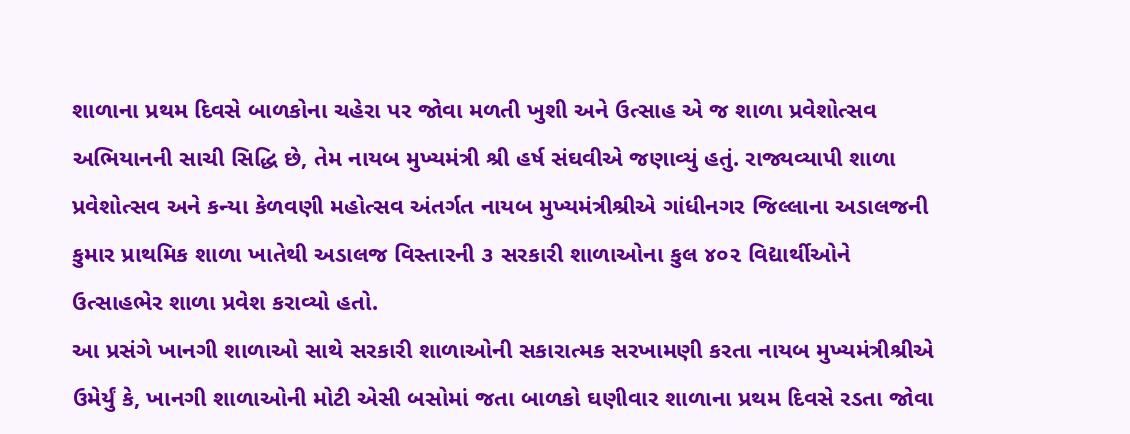શાળાના પ્રથમ દિવસે બાળકોના ચહેરા પર જોવા મળતી ખુશી અને ઉત્સાહ એ જ શાળા પ્રવેશોત્સવ અભિયાનની સાચી સિદ્ધિ છે, તેમ નાયબ મુખ્યમંત્રી શ્રી હર્ષ સંઘવીએ જણાવ્યું હતું. રાજ્યવ્યાપી શાળા પ્રવેશોત્સવ અને કન્યા કેળવણી મહોત્સવ અંતર્ગત નાયબ મુખ્યમંત્રીશ્રીએ ગાંધીનગર જિલ્લાના અડાલજની કુમાર પ્રાથમિક શાળા ખાતેથી અડાલજ વિસ્તારની ૩ સરકારી શાળાઓના કુલ ૪૦૨ વિદ્યાર્થીઓને ઉત્સાહભેર શાળા પ્રવેશ કરાવ્યો હતો.
આ પ્રસંગે ખાનગી શાળાઓ સાથે સરકારી શાળાઓની સકારાત્મક સરખામણી કરતા નાયબ મુખ્યમંત્રીશ્રીએ ઉમેર્યું કે, ખાનગી શાળાઓની મોટી એસી બસોમાં જતા બાળકો ઘણીવાર શાળાના પ્રથમ દિવસે રડતા જોવા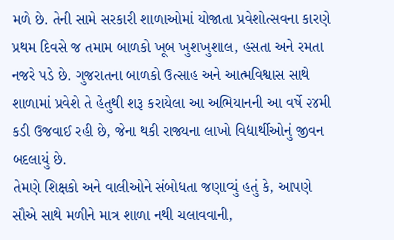મળે છે. તેની સામે સરકારી શાળાઓમાં યોજાતા પ્રવેશોત્સવના કારણે પ્રથમ દિવસે જ તમામ બાળકો ખૂબ ખુશખુશાલ, હસતા અને રમતા નજરે પડે છે. ગુજરાતના બાળકો ઉત્સાહ અને આત્મવિશ્વાસ સાથે શાળામાં પ્રવેશે તે હેતુથી શરૂ કરાયેલા આ અભિયાનની આ વર્ષે ૨૪મી કડી ઉજવાઈ રહી છે, જેના થકી રાજ્યના લાખો વિદ્યાર્થીઓનું જીવન બદલાયું છે.
તેમણે શિક્ષકો અને વાલીઓને સંબોધતા જણાવ્યું હતું કે, આપણે સૌએ સાથે મળીને માત્ર શાળા નથી ચલાવવાની,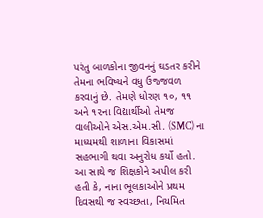પરંતુ બાળકોના જીવનનું ઘડતર કરીને તેમના ભવિષ્યને વધુ ઉજ્જવળ કરવાનું છે. તેમણે ધોરણ ૧૦, ૧૧ અને ૧૨ના વિદ્યાર્થીઓ તેમજ વાલીઓને એસ.એમ.સી. (SMC) ના માધ્યમથી શાળાના વિકાસમાં સહભાગી થવા અનુરોધ કર્યો હતો. આ સાથે જ શિક્ષકોને અપીલ કરી હતી કે, નાના ભૂલકાઓને પ્રથમ દિવસથી જ સ્વચ્છતા, નિયમિત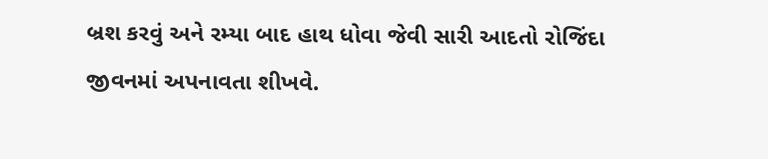બ્રશ કરવું અને રમ્યા બાદ હાથ ધોવા જેવી સારી આદતો રોજિંદા જીવનમાં અપનાવતા શીખવે.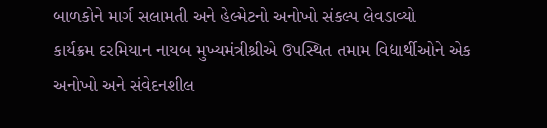બાળકોને માર્ગ સલામતી અને હેલ્મેટનો અનોખો સંકલ્પ લેવડાવ્યો
કાર્યક્રમ દરમિયાન નાયબ મુખ્યમંત્રીશ્રીએ ઉપસ્થિત તમામ વિદ્યાર્થીઓને એક અનોખો અને સંવેદનશીલ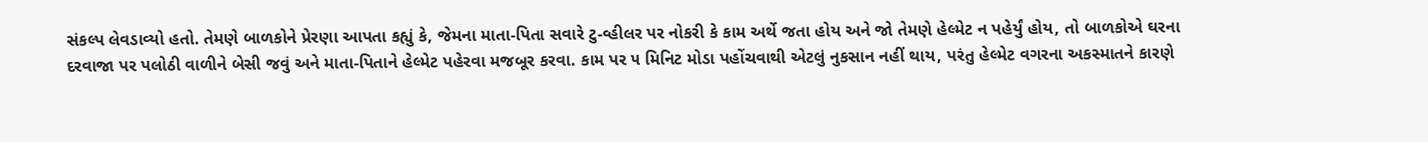સંકલ્પ લેવડાવ્યો હતો. તેમણે બાળકોને પ્રેરણા આપતા કહ્યું કે, જેમના માતા-પિતા સવારે ટુ-વ્હીલર પર નોકરી કે કામ અર્થે જતા હોય અને જો તેમણે હેલ્મેટ ન પહેર્યું હોય, તો બાળકોએ ઘરના દરવાજા પર પલોઠી વાળીને બેસી જવું અને માતા-પિતાને હેલ્મેટ પહેરવા મજબૂર કરવા. કામ પર ૫ મિનિટ મોડા પહોંચવાથી એટલું નુકસાન નહીં થાય, પરંતુ હેલ્મેટ વગરના અકસ્માતને કારણે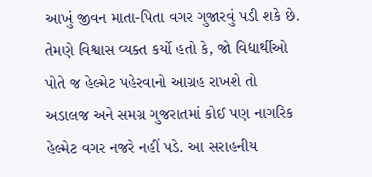આખું જીવન માતા-પિતા વગર ગુજારવું પડી શકે છે.
તેમણે વિશ્વાસ વ્યક્ત કર્યો હતો કે, જો વિદ્યાર્થીઓ પોતે જ હેલ્મેટ પહેરવાનો આગ્રહ રાખશે તો અડાલજ અને સમગ્ર ગુજરાતમાં કોઈ પણ નાગરિક હેલ્મેટ વગર નજરે નહીં પડે. આ સરાહનીય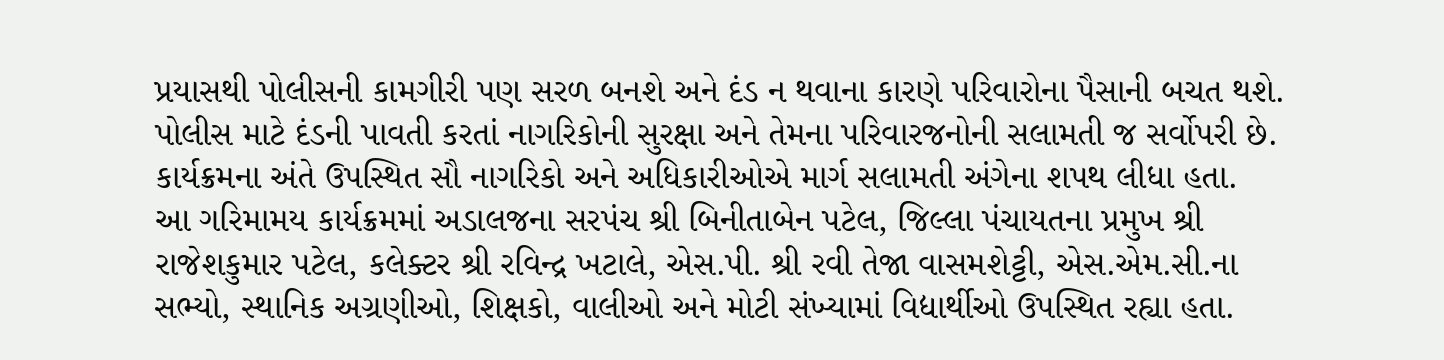પ્રયાસથી પોલીસની કામગીરી પણ સરળ બનશે અને દંડ ન થવાના કારણે પરિવારોના પૈસાની બચત થશે. પોલીસ માટે દંડની પાવતી કરતાં નાગરિકોની સુરક્ષા અને તેમના પરિવારજનોની સલામતી જ સર્વોપરી છે. કાર્યક્રમના અંતે ઉપસ્થિત સૌ નાગરિકો અને અધિકારીઓએ માર્ગ સલામતી અંગેના શપથ લીધા હતા.
આ ગરિમામય કાર્યક્રમમાં અડાલજના સરપંચ શ્રી બિનીતાબેન પટેલ, જિલ્લા પંચાયતના પ્રમુખ શ્રી રાજેશકુમાર પટેલ, કલેક્ટર શ્રી રવિન્દ્ર ખટાલે, એસ.પી. શ્રી રવી તેજા વાસમશેટ્ટી, એસ.એમ.સી.ના સભ્યો, સ્થાનિક અગ્રણીઓ, શિક્ષકો, વાલીઓ અને મોટી સંખ્યામાં વિદ્યાર્થીઓ ઉપસ્થિત રહ્યા હતા.